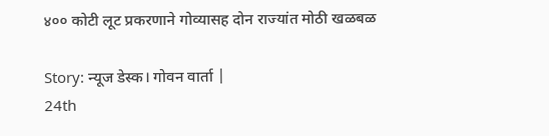४०० कोटी लूट प्रकरणाने गोव्यासह दोन राज्यांत मोठी खळबळ

Story: न्यूज डेस्क। गोवन वार्ता |
24th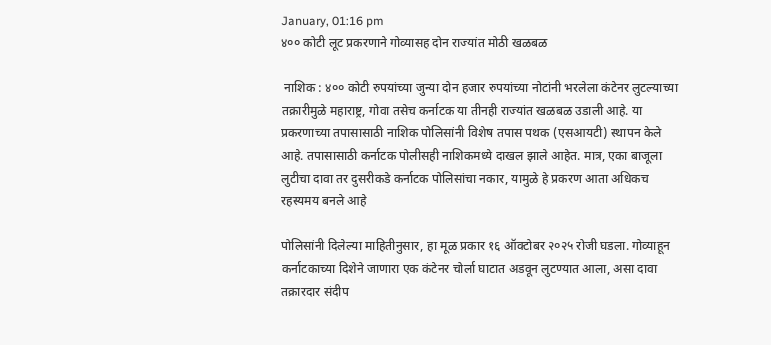January, 01:16 pm
४०० कोटी लूट प्रकरणाने गोव्यासह दोन राज्यांत मोठी खळबळ

 नाशिक : ४०० कोटी रुपयांच्या जुन्या दोन हजार रुपयांच्या नोटांनी भरलेला कंटेनर लुटल्याच्या तक्रारीमुळे महाराष्ट्र, गोवा तसेच कर्नाटक या तीनही राज्यांत खळबळ उडाली आहे. या प्रकरणाच्या तपासासाठी नाशिक पोलिसांनी विशेष तपास पथक (एसआयटी) स्थापन केले आहे. तपासासाठी कर्नाटक पोलीसही नाशिकमध्ये दाखल झाले आहेत. मात्र, एका बाजूला लुटीचा दावा तर दुसरीकडे कर्नाटक पोलिसांचा नकार, यामुळे हे प्रकरण आता अधिकच रहस्यमय बनले आहे

पोलिसांनी दिलेल्या माहितीनुसार, हा मूळ प्रकार १६ ऑक्टोबर २०२५ रोजी घडला. गोव्याहून कर्नाटकाच्या दिशेने जाणारा एक कंटेनर चोर्ला घाटात अडवून लुटण्यात आला, असा दावा तक्रारदार संदीप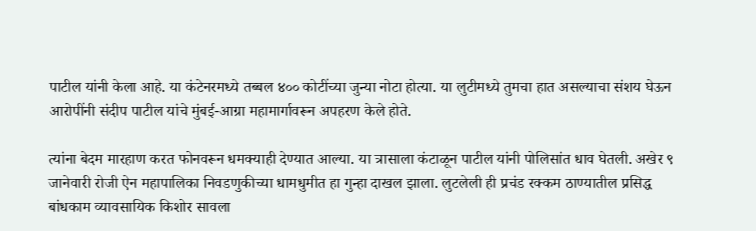पाटील यांनी केला आहे. या कंटेनरमध्ये तब्बल ४०० कोटींच्या जुन्या नोटा होत्या. या लुटीमध्ये तुमचा हात असल्याचा संशय घेऊन आरोपींनी संदीप पाटील यांचे मुंबई-आग्रा महामार्गावरून अपहरण केले होते.

त्यांना बेदम मारहाण करत फोनवरून धमक्याही देण्यात आल्या. या त्रासाला कंटाळून पाटील यांनी पोलिसांत धाव घेतली. अखेर ९ जानेवारी रोजी ऐन महापालिका निवडणुकीच्या धामधुमीत हा गुन्हा दाखल झाला. लुटलेली ही प्रचंड रक्कम ठाण्यातील प्रसिद्ध बांधकाम व्यावसायिक किशोर सावला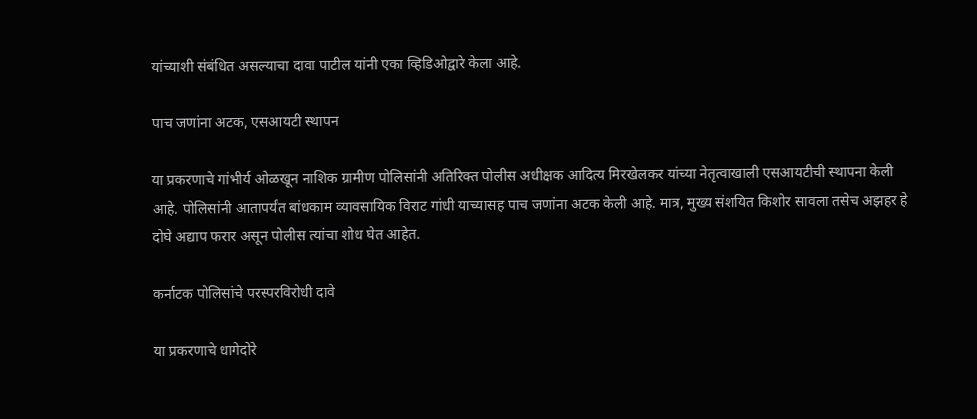यांच्याशी संबंधित असल्याचा दावा पाटील यांनी एका व्हिडिओद्वारे केला आहे.

पाच जणांना अटक, एसआयटी स्थापन

या प्रकरणाचे गांभीर्य ओळखून नाशिक ग्रामीण पोलिसांनी अतिरिक्त पोलीस अधीक्षक आदित्य मिरखेलकर यांच्या नेतृत्वाखाली एसआयटीची स्थापना केली आहे. पोलिसांनी आतापर्यंत बांधकाम व्यावसायिक विराट गांधी याच्यासह पाच जणांना अटक केली आहे. मात्र, मुख्य संशयित किशोर सावला तसेच अझहर हे दोघे अद्याप फरार असून पोलीस त्यांचा शोध घेत आहेत.

कर्नाटक पोलिसांचे परस्परविरोधी दावे

या प्रकरणाचे धागेदोरे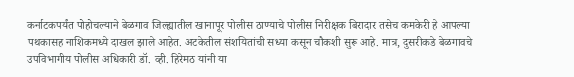कर्नाटकपर्यंत पोहोचल्याने बेळगाव जिल्ह्यातील खानापूर पोलीस ठाण्याचे पोलीस निरीक्षक बिरादार तसेच कमकेरी हे आपल्या पथकासह नाशिकमध्ये दाखल झाले आहेत. अटकेतील संशयितांची सध्या कसून चौकशी सुरू आहे. मात्र, दुसरीकडे बेळगावचे उपविभागीय पोलीस अधिकारी डॉ. व्ही. हिरेमठ यांनी या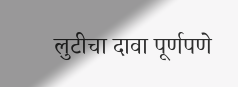लुटीचा दावा पूर्णपणे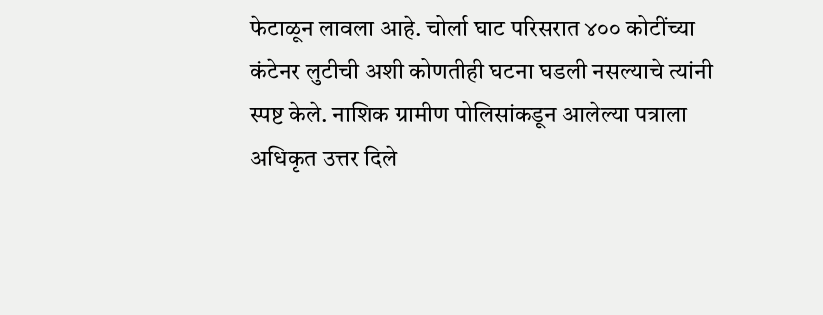फेटाळून लावला आहे. चोर्ला घाट परिसरात ४०० कोटींच्या कंटेनर लुटीची अशी कोणतीही घटना घडली नसल्याचे त्यांनी स्पष्ट केले. नाशिक ग्रामीण पोलिसांकडून आलेल्या पत्राला अधिकृत उत्तर दिले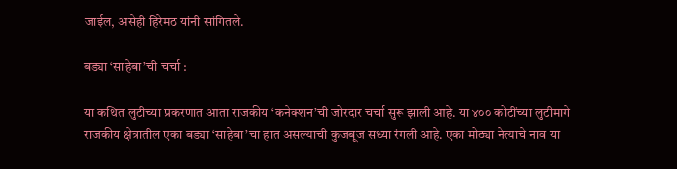जाईल, असेही हिरेमठ यांनी सांगितले.

बड्या ‘साहेबा’ची चर्चा :

या कथित लुटीच्या प्रकरणात आता राजकीय ‘कनेक्शन’ची जोरदार चर्चा सुरू झाली आहे. या ४०० कोटींच्या लुटीमागे राजकीय क्षेत्रातील एका बड्या ‘साहेबा’चा हात असल्याची कुजबूज सध्या रंगली आहे. एका मोठ्या नेत्याचे नाव या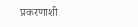प्रकरणाशी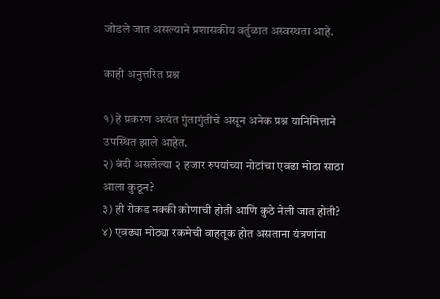जोडले जात असल्याने प्रशासकीय वर्तुळात अस्वस्थता आहे.

काही अनुत्तरित प्रश्न

१) हे प्रकरण अत्यंत गुंतागुंतीचे असून अनेक प्रश्न यानिमित्ताने उपस्थित झाले आहेत.
२) बंदी असलेल्या २ हजार रुपयांच्या नोटांचा एवढा मोठा साठा आला कुठून?
३) ही रोकड नक्की कोणाची होती आणि कुठे नेली जात होती?
४) एवढ्या मोठ्या रकमेची वाहतूक होत असताना यंत्रणांना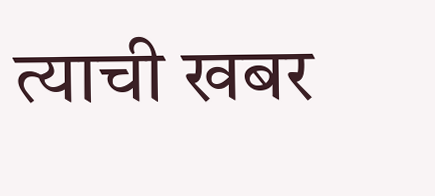त्याची खबर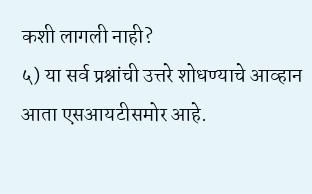कशी लागली नाही?
५) या सर्व प्रश्नांची उत्तरे शोधण्याचे आव्हान आता एसआयटीसमोर आहे.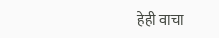हेही वाचा